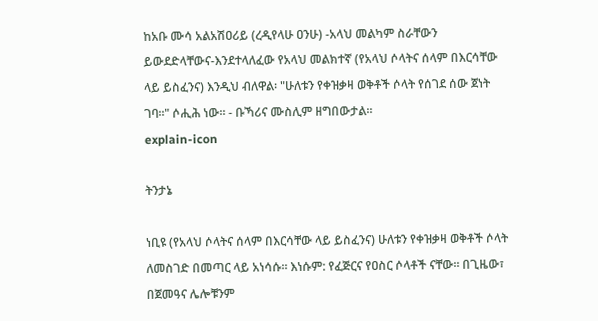ከአቡ ሙሳ አልአሽዐሪይ (ረዲየላሁ ዐንሁ) -አላህ መልካም ስራቸውን ይውደድላቸውና-እንደተላለፈው የአላህ መልክተኛ (የአላህ ሶላትና ሰላም በእርሳቸው ላይ ይስፈንና) እንዲህ ብለዋል፡ "ሁለቱን የቀዝቃዛ ወቅቶች ሶላት የሰገደ ሰው ጀነት ገባ።" ሶሒሕ ነው። - ቡኻሪና ሙስሊም ዘግበውታል።
explain-icon

ትንታኔ

ነቢዩ (የአላህ ሶላትና ሰላም በእርሳቸው ላይ ይስፈንና) ሁለቱን የቀዝቃዛ ወቅቶች ሶላት ለመስገድ በመጣር ላይ አነሳሱ። እነሱም: የፈጅርና የዐስር ሶላቶች ናቸው። በጊዜው፣ በጀመዓና ሌሎቹንም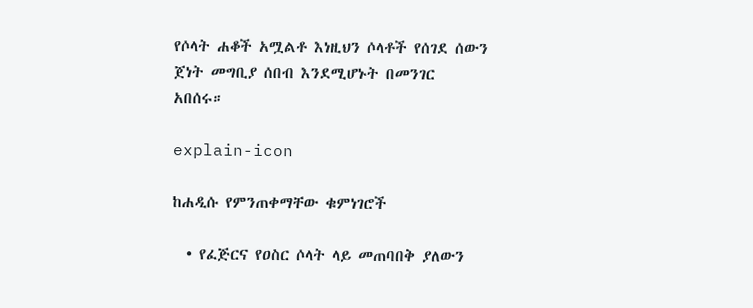የሶላት ሐቆች አሟልቶ እነዚህን ሶላቶች የሰገደ ሰውን ጀነት መግቢያ ሰበብ እንደሚሆኑት በመንገር አበሰሩ።

explain-icon

ከሐዲሱ የምንጠቀማቸው ቁምነገሮች

  • የፈጅርና የዐስር ሶላት ላይ መጠባበቅ ያለውን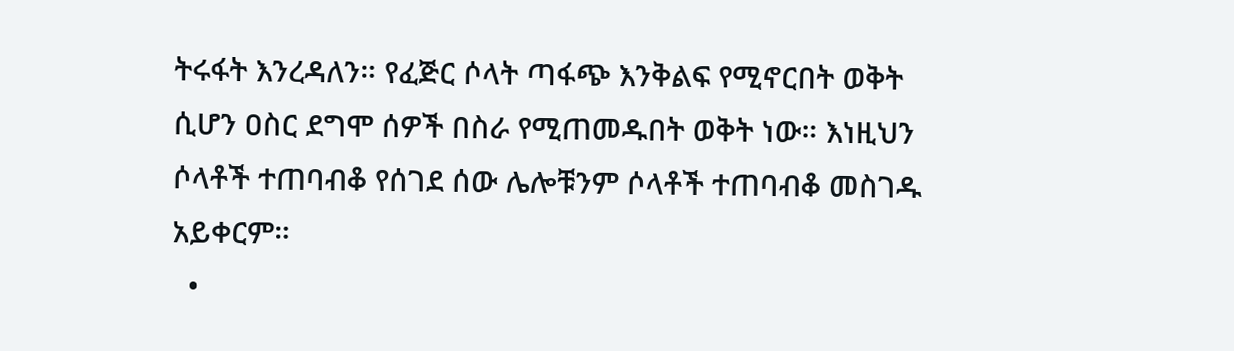ትሩፋት እንረዳለን። የፈጅር ሶላት ጣፋጭ እንቅልፍ የሚኖርበት ወቅት ሲሆን ዐስር ደግሞ ሰዎች በስራ የሚጠመዱበት ወቅት ነው። እነዚህን ሶላቶች ተጠባብቆ የሰገደ ሰው ሌሎቹንም ሶላቶች ተጠባብቆ መስገዱ አይቀርም።
  •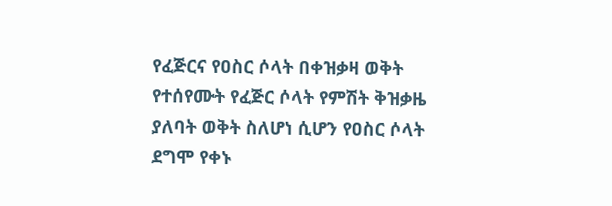የፈጅርና የዐስር ሶላት በቀዝቃዛ ወቅት የተሰየሙት የፈጅር ሶላት የምሽት ቅዝቃዜ ያለባት ወቅት ስለሆነ ሲሆን የዐስር ሶላት ደግሞ የቀኑ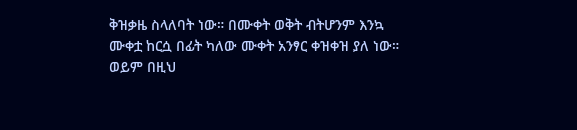ቅዝቃዜ ስላለባት ነው። በሙቀት ወቅት ብትሆንም እንኳ ሙቀቷ ከርሷ በፊት ካለው ሙቀት አንፃር ቀዝቀዝ ያለ ነው። ወይም በዚህ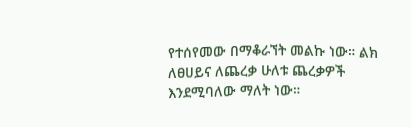የተሰየመው በማቆራኘት መልኩ ነው። ልክ ለፀሀይና ለጨረቃ ሁለቱ ጨረቃዎች እንደሚባለው ማለት ነው።